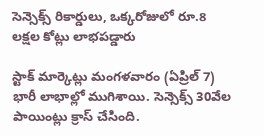సెన్సెక్స్ రికార్డులు, ఒక్కరోజులో రూ.8 లక్షల కోట్లు లాభపడ్డారు

స్టాక్ మార్కెట్లు మంగళవారం (ఏప్రిల్ 7) భారీ లాభాల్లో ముగిశాయి. సెన్సెక్స్ 30వేల పాయింట్లు క్రాస్ చేసింది.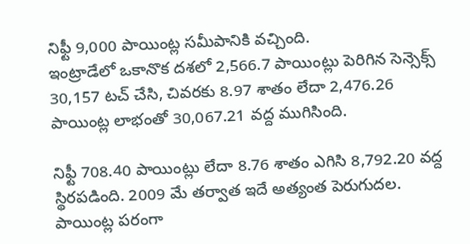నిఫ్టీ 9,000 పాయింట్ల సమీపానికి వచ్చింది.
ఇంట్రాడేలో ఒకానొక దశలో 2,566.7 పాయింట్లు పెరిగిన సెన్సెక్స్ 30,157 టచ్ చేసి, చివరకు 8.97 శాతం లేదా 2,476.26 పాయింట్ల లాభంతో 30,067.21 వద్ద ముగిసింది.

నిఫ్టీ 708.40 పాయింట్లు లేదా 8.76 శాతం ఎగిసి 8,792.20 వద్ద స్థిరపడింది. 2009 మే తర్వాత ఇదే అత్యంత పెరుగుదల. పాయింట్ల పరంగా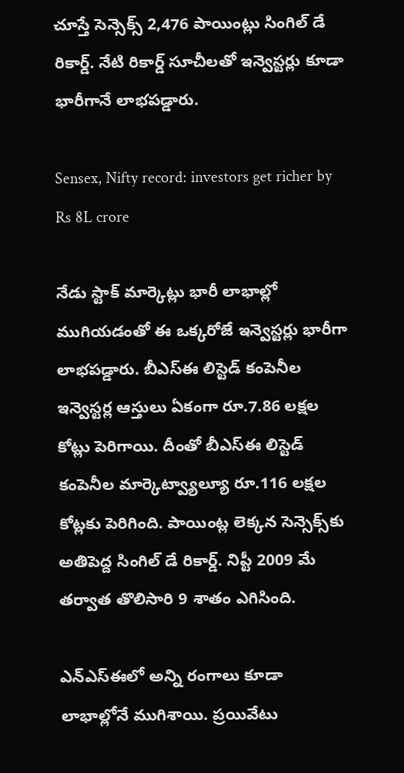చూస్తే సెన్సెక్స్ 2,476 పాయింట్లు సింగిల్ డే రికార్డ్. నేటి రికార్డ్ సూచీలతో ఇన్వెస్టర్లు కూడా భారీగానే లాభపడ్డారు.

Sensex, Nifty record: investors get richer by Rs 8L crore

నేడు స్టాక్ మార్కెట్లు భారీ లాభాల్లో ముగియడంతో ఈ ఒక్కరోజే ఇన్వెస్టర్లు భారీగా లాభపడ్డారు. బీఎస్ఈ లిస్టెడ్ కంపెనీల ఇన్వెస్టర్ల ఆస్తులు ఏకంగా రూ.7.86 లక్షల కోట్లు పెరిగాయి. దీంతో బీఎస్ఈ లిస్టెడ్ కంపెనీల మార్కెట్వ్యాల్యూ రూ.116 లక్షల కోట్లకు పెరిగింది. పాయింట్ల లెక్కన సెన్సెక్స్‌కు అతిపెద్ద సింగిల్ డే రికార్డ్. నిప్టీ 2009 మే తర్వాత తొలిసారి 9 శాతం ఎగిసింది.

ఎన్ఎస్ఈలో అన్ని రంగాలు కూడా లాభాల్లోనే ముగిశాయి. ప్రయివేటు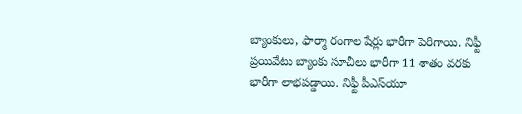బ్యాంకులు, ఫార్మా రంగాల షేర్లు భారీగా పెరిగాయి. నిఫ్టీ ప్రయివేటు బ్యాంకు సూచీలు భారీగా 11 శాతం వరకు భారీగా లాభపడ్డాయి. నిఫ్టీ పీఎస్‌యూ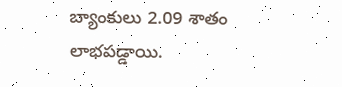బ్యాంకులు 2.09 శాతం లాభపడ్డాయి.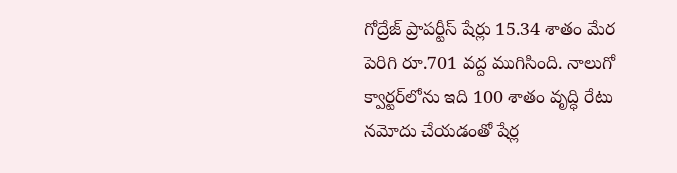గోద్రేజ్ ప్రాపర్టీస్ షేర్లు 15.34 శాతం మేర పెరిగి రూ.701 వద్ద ముగిసింది. నాలుగో క్వార్టర్‌లోను ఇది 100 శాతం వృద్ధి రేటు నమోదు చేయడంతో షేర్ల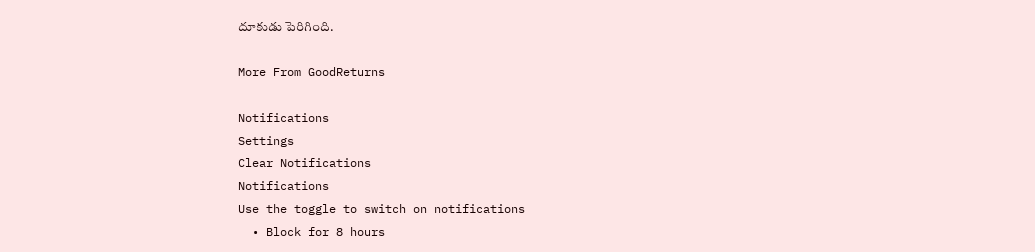దూకుడు పెరిగింది.

More From GoodReturns

Notifications
Settings
Clear Notifications
Notifications
Use the toggle to switch on notifications
  • Block for 8 hours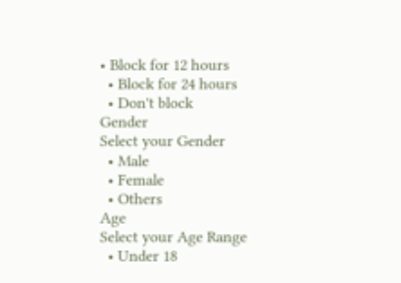• Block for 12 hours
  • Block for 24 hours
  • Don't block
Gender
Select your Gender
  • Male
  • Female
  • Others
Age
Select your Age Range
  • Under 18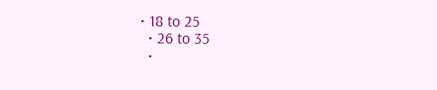• 18 to 25
  • 26 to 35
  •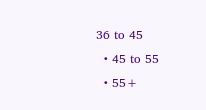36 to 45
  • 45 to 55
  • 55+